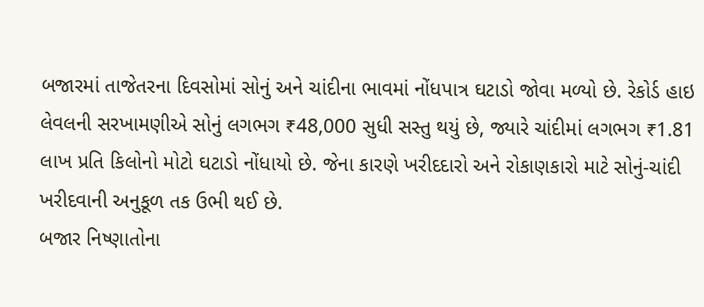બજારમાં તાજેતરના દિવસોમાં સોનું અને ચાંદીના ભાવમાં નોંધપાત્ર ઘટાડો જોવા મળ્યો છે. રેકોર્ડ હાઇ લેવલની સરખામણીએ સોનું લગભગ ₹48,000 સુધી સસ્તુ થયું છે, જ્યારે ચાંદીમાં લગભગ ₹1.81 લાખ પ્રતિ કિલોનો મોટો ઘટાડો નોંધાયો છે. જેના કારણે ખરીદદારો અને રોકાણકારો માટે સોનું-ચાંદી ખરીદવાની અનુકૂળ તક ઉભી થઈ છે.
બજાર નિષ્ણાતોના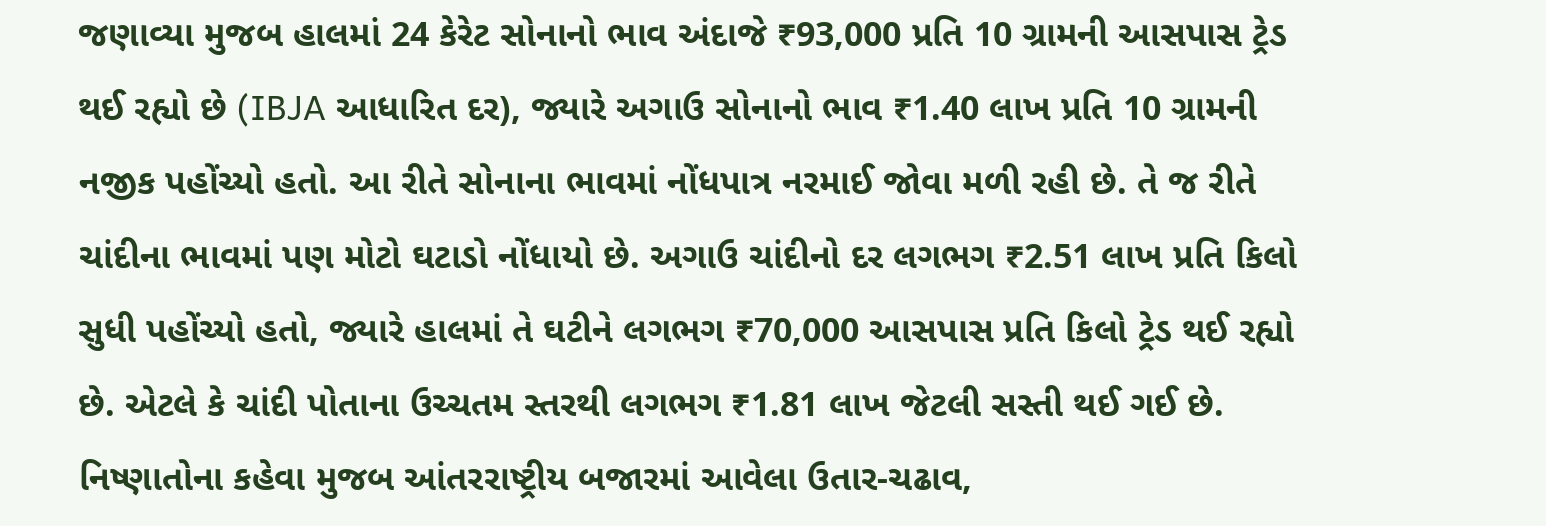જણાવ્યા મુજબ હાલમાં 24 કેરેટ સોનાનો ભાવ અંદાજે ₹93,000 પ્રતિ 10 ગ્રામની આસપાસ ટ્રેડ થઈ રહ્યો છે (IBJA આધારિત દર), જ્યારે અગાઉ સોનાનો ભાવ ₹1.40 લાખ પ્રતિ 10 ગ્રામની નજીક પહોંચ્યો હતો. આ રીતે સોનાના ભાવમાં નોંધપાત્ર નરમાઈ જોવા મળી રહી છે. તે જ રીતે ચાંદીના ભાવમાં પણ મોટો ઘટાડો નોંધાયો છે. અગાઉ ચાંદીનો દર લગભગ ₹2.51 લાખ પ્રતિ કિલો સુધી પહોંચ્યો હતો, જ્યારે હાલમાં તે ઘટીને લગભગ ₹70,000 આસપાસ પ્રતિ કિલો ટ્રેડ થઈ રહ્યો છે. એટલે કે ચાંદી પોતાના ઉચ્ચતમ સ્તરથી લગભગ ₹1.81 લાખ જેટલી સસ્તી થઈ ગઈ છે.
નિષ્ણાતોના કહેવા મુજબ આંતરરાષ્ટ્રીય બજારમાં આવેલા ઉતાર-ચઢાવ,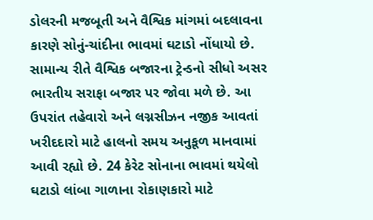ડોલરની મજબૂતી અને વૈશ્વિક માંગમાં બદલાવના કારણે સોનું-ચાંદીના ભાવમાં ઘટાડો નોંધાયો છે. સામાન્ય રીતે વૈશ્વિક બજારના ટ્રેન્ડનો સીધો અસર ભારતીય સરાફા બજાર પર જોવા મળે છે. આ ઉપરાંત તહેવારો અને લગ્નસીઝન નજીક આવતાં ખરીદદારો માટે હાલનો સમય અનુકૂળ માનવામાં આવી રહ્યો છે. 24 કેરેટ સોનાના ભાવમાં થયેલો ઘટાડો લાંબા ગાળાના રોકાણકારો માટે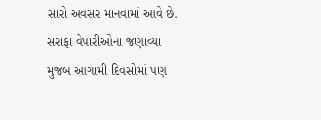સારો અવસર માનવામાં આવે છે.
સરાફા વેપારીઓના જણાવ્યા મુજબ આગામી દિવસોમાં પણ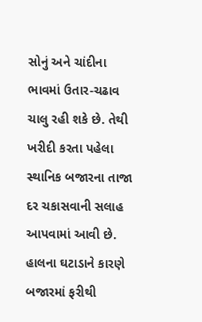સોનું અને ચાંદીના ભાવમાં ઉતાર-ચઢાવ ચાલુ રહી શકે છે. તેથી ખરીદી કરતા પહેલા સ્થાનિક બજારના તાજા દર ચકાસવાની સલાહ આપવામાં આવી છે. હાલના ઘટાડાને કારણે બજારમાં ફરીથી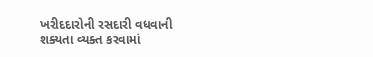ખરીદદારોની રસદારી વધવાની શક્યતા વ્યક્ત કરવામાં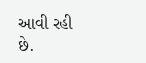આવી રહી છે.